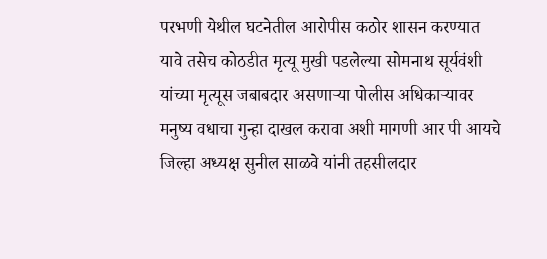परभणी येथील घटनेतील आरोपीस कठोर शासन करण्यात यावे तसेच कोठडीत मृत्यू मुखी पडलेल्या सोमनाथ सूर्यवंशी यांच्या मृत्यूस जबाबदार असणाऱ्या पोलीस अधिकाऱ्यावर मनुष्य वधाचा गुन्हा दाखल करावा अशी मागणी आर पी आयचे जिल्हा अध्यक्ष सुनील साळवे यांनी तहसीलदार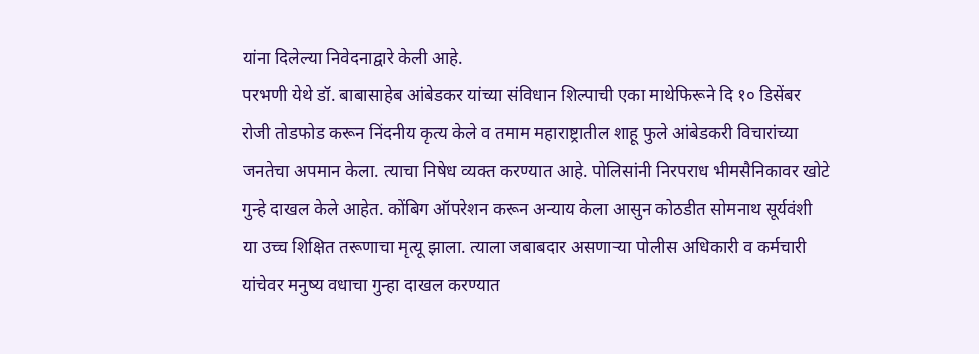यांना दिलेल्या निवेदनाद्वारे केली आहे.
परभणी येथे डॉ. बाबासाहेब आंबेडकर यांच्या संविधान शिल्पाची एका माथेफिरूने दि १० डिसेंबर रोजी तोडफोड करून निंदनीय कृत्य केले व तमाम महाराष्ट्रातील शाहू फुले आंबेडकरी विचारांच्या जनतेचा अपमान केला. त्याचा निषेध व्यक्त करण्यात आहे. पोलिसांनी निरपराध भीमसैनिकावर खोटे गुन्हे दाखल केले आहेत. कोंबिग ऑपरेशन करून अन्याय केला आसुन कोठडीत सोमनाथ सूर्यवंशी या उच्च शिक्षित तरूणाचा मृत्यू झाला. त्याला जबाबदार असणाऱ्या पोलीस अधिकारी व कर्मचारी यांचेवर मनुष्य वधाचा गुन्हा दाखल करण्यात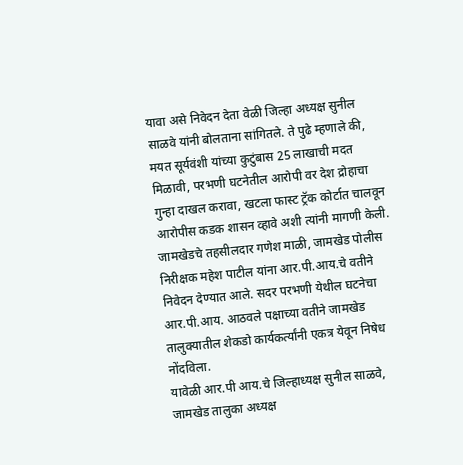यावा असे निवेदन देता वेळी जिल्हा अध्यक्ष सुनील साळवे यांनी बोलताना सांगितले. ते पुढे म्हणाले की, मयत सूर्यवंशी यांच्या कुटुंबास 25 लाखाची मदत मिळावी, परभणी घटनेतील आरोपी वर देश द्रोहाचा गुन्हा दाखल करावा, खटला फास्ट ट्रॅक कोर्टात चालवून आरोपीस कडक शासन व्हावे अशी त्यांनी मागणी केली. जामखेडचे तहसीलदार गणेश माळी, जामखेड पोलीस निरीक्षक महेश पाटील यांना आर.पी.आय.चे वतीने निवेदन देण्यात आले. सदर परभणी येथील घटनेचा आर.पी.आय. आठवले पक्षाच्या वतीने जामखेड तालुक्यातील शेकडो कार्यकर्त्यांनी एकत्र येवून निषेध नोंदविला.
यावेळी आर.पी आय.चे जिल्हाध्यक्ष सुनील साळवे, जामखेड तालुका अध्यक्ष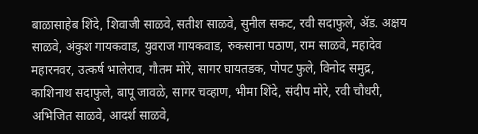बाळासाहेब शिंदे, शिवाजी साळवे, सतीश साळवे, सुनील सकट, रवी सदाफुले, ॲड. अक्षय साळवे, अंकुश गायकवाड, युवराज गायकवाड, रुकसाना पठाण, राम साळवे, महादेव महारनवर, उत्कर्ष भालेराव, गौतम मोरे, सागर घायतडक, पोपट फुले, विनोद समुद्र, काशिनाथ सदाफुले, बापू जावळे, सागर चव्हाण, भीमा शिंदे, संदीप मोरे, रवी चौधरी, अभिजित साळवे, आदर्श साळवे,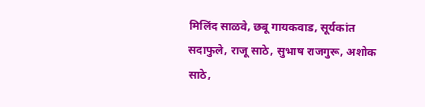मिलिंद साळवे, छबू गायकवाड, सूर्यकांत सदाफुले, राजू साठे, सुभाष राजगुरू, अशोक साठे,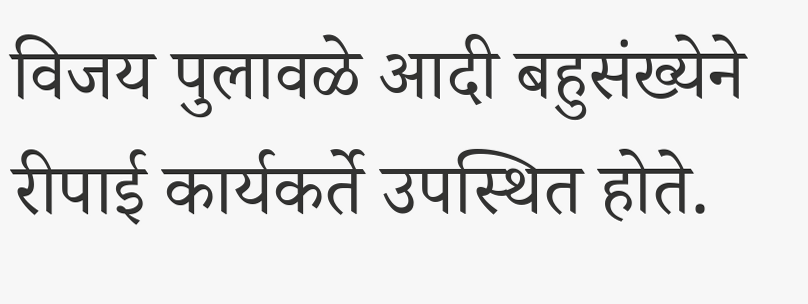विजय पुलावळे आदी बहुसंख्येने रीपाई कार्यकर्ते उपस्थित होते.